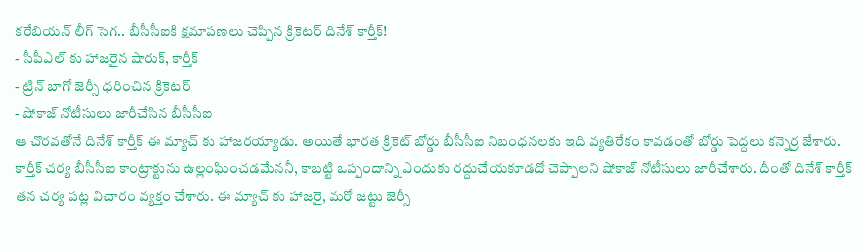కరేబియన్ లీగ్ సెగ.. బీసీసీఐకి క్షమాపణలు చెప్పిన క్రికెటర్ దినేశ్ కార్తీక్!
- సీపీఎల్ కు హాజరైన షారుక్, కార్తీక్
- ట్రిన్ బాగో జెర్సీ ధరించిన క్రికెటర్
- షోకాజ్ నోటీసులు జారీచేసిన బీసీసీఐ
ఆ చొరవతోనే దినేశ్ కార్తీక్ ఈ మ్యాచ్ కు హాజరయ్యాడు. అయితే భారత క్రికెట్ బోర్డు బీసీసీఐ నిబంధనలకు ఇది వ్యతిరేకం కావడంతో బోర్డు పెద్దలు కన్నెర్ర జేశారు. కార్తీక్ చర్య బీసీసీఐ కాంట్రాక్టును ఉల్లంఘించడమేననీ, కాబట్టి ఒప్పందాన్ని ఎందుకు రద్దుచేయకూడదో చెప్పాలని షోకాజ్ నోటీసులు జారీచేశారు. దీంతో దినేశ్ కార్తీక్ తన చర్య పట్ల విచారం వ్యక్తం చేశారు. ఈ మ్యాచ్ కు హాజరై, మరో జట్టు జెర్సీ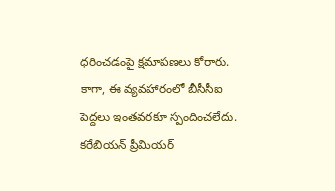ధరించడంపై క్షమాపణలు కోరారు. కాగా, ఈ వ్యవహారంలో బీసీసీఐ పెద్దలు ఇంతవరకూ స్పందించలేదు. కరేబియన్ ప్రీమియర్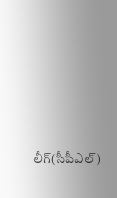లీగ్(సీపీఎల్)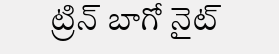ట్రిన్ బాగో నైట్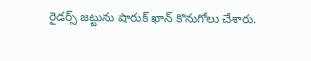రైడర్స్ జట్టును షారుక్ ఖాన్ కొనుగోలు చేశారు.